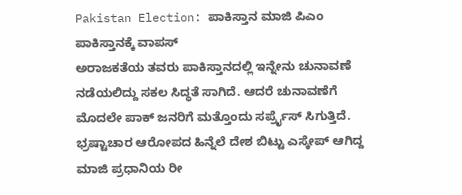Pakistan Election: ಪಾಕಿಸ್ತಾನ ಮಾಜಿ ಪಿಎಂ ಪಾಕಿಸ್ತಾನಕ್ಕೆ ವಾಪಸ್
ಅರಾಜಕತೆಯ ತವರು ಪಾಕಿಸ್ತಾನದಲ್ಲಿ ಇನ್ನೇನು ಚುನಾವಣೆ ನಡೆಯಲಿದ್ದು ಸಕಲ ಸಿದ್ಧತೆ ಸಾಗಿದೆ. ಆದರೆ ಚುನಾವಣೆಗೆ ಮೊದಲೇ ಪಾಕ್ ಜನರಿಗೆ ಮತ್ತೊಂದು ಸರ್ಪ್ರೈಸ್ ಸಿಗುತ್ತಿದೆ. ಭ್ರಷ್ಟಾಚಾರ ಆರೋಪದ ಹಿನ್ನೆಲೆ ದೇಶ ಬಿಟ್ಟು ಎಸ್ಕೇಪ್ ಆಗಿದ್ದ ಮಾಜಿ ಪ್ರಧಾನಿಯ ರೀ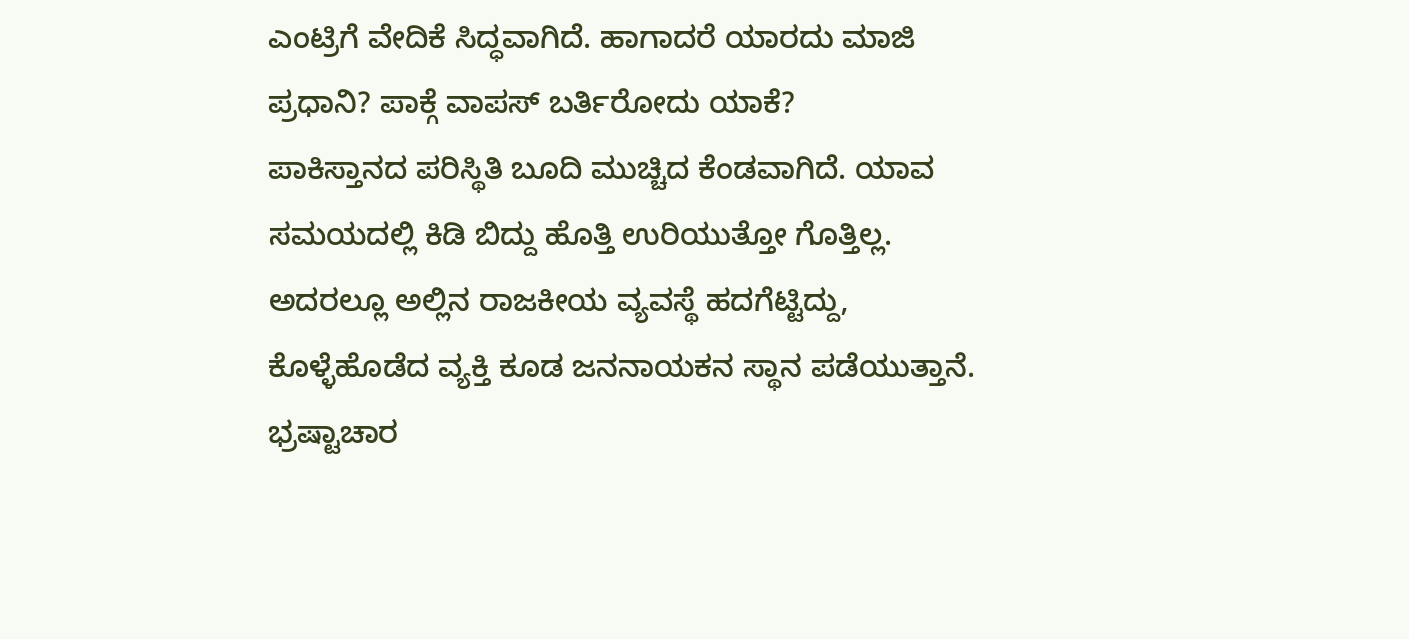ಎಂಟ್ರಿಗೆ ವೇದಿಕೆ ಸಿದ್ಧವಾಗಿದೆ. ಹಾಗಾದರೆ ಯಾರದು ಮಾಜಿ ಪ್ರಧಾನಿ? ಪಾಕ್ಗೆ ವಾಪಸ್ ಬರ್ತಿರೋದು ಯಾಕೆ?
ಪಾಕಿಸ್ತಾನದ ಪರಿಸ್ಥಿತಿ ಬೂದಿ ಮುಚ್ಚಿದ ಕೆಂಡವಾಗಿದೆ. ಯಾವ ಸಮಯದಲ್ಲಿ ಕಿಡಿ ಬಿದ್ದು ಹೊತ್ತಿ ಉರಿಯುತ್ತೋ ಗೊತ್ತಿಲ್ಲ. ಅದರಲ್ಲೂ ಅಲ್ಲಿನ ರಾಜಕೀಯ ವ್ಯವಸ್ಥೆ ಹದಗೆಟ್ಟಿದ್ದು, ಕೊಳ್ಳೆಹೊಡೆದ ವ್ಯಕ್ತಿ ಕೂಡ ಜನನಾಯಕನ ಸ್ಥಾನ ಪಡೆಯುತ್ತಾನೆ. ಭ್ರಷ್ಟಾಚಾರ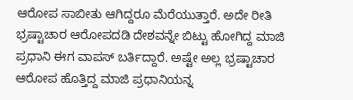ಆರೋಪ ಸಾಬೀತು ಆಗಿದ್ದರೂ ಮೆರೆಯುತ್ತಾರೆ. ಅದೇ ರೀತಿ ಭ್ರಷ್ಟಾಚಾರ ಆರೋಪದಡಿ ದೇಶವನ್ನೇ ಬಿಟ್ಟು ಹೋಗಿದ್ದ ಮಾಜಿ ಪ್ರಧಾನಿ ಈಗ ವಾಪಸ್ ಬರ್ತಿದ್ದಾರೆ. ಅಷ್ಟೇ ಅಲ್ಲ ಭ್ರಷ್ಟಾಚಾರ ಆರೋಪ ಹೊತ್ತಿದ್ದ ಮಾಜಿ ಪ್ರಧಾನಿಯನ್ನ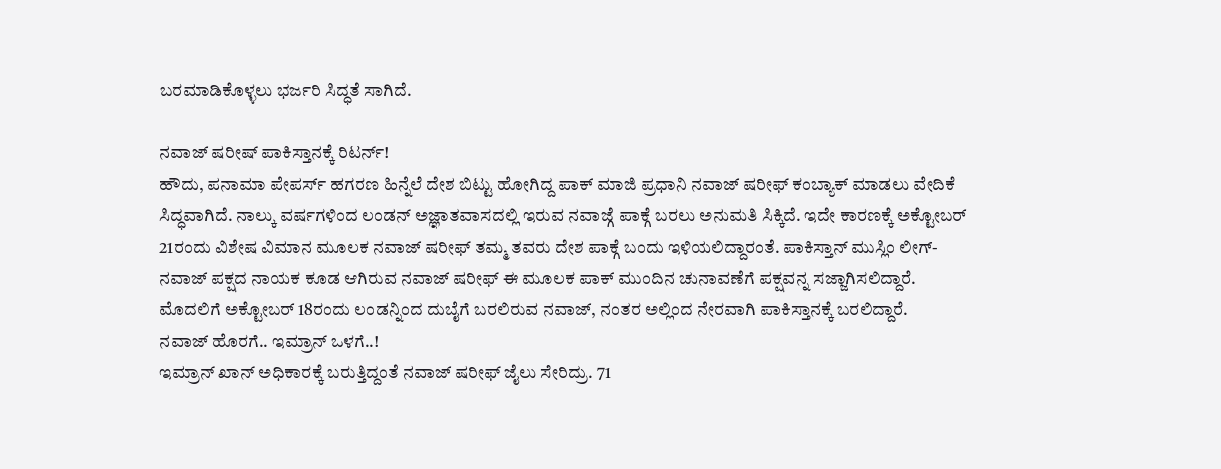ಬರಮಾಡಿಕೊಳ್ಳಲು ಭರ್ಜರಿ ಸಿದ್ಧತೆ ಸಾಗಿದೆ.

ನವಾಜ್ ಷರೀಷ್ ಪಾಕಿಸ್ತಾನಕ್ಕೆ ರಿಟರ್ನ್!
ಹೌದು, ಪನಾಮಾ ಪೇಪರ್ಸ್ ಹಗರಣ ಹಿನ್ನೆಲೆ ದೇಶ ಬಿಟ್ಟು ಹೋಗಿದ್ದ ಪಾಕ್ ಮಾಜಿ ಪ್ರಧಾನಿ ನವಾಜ್ ಷರೀಫ್ ಕಂಬ್ಯಾಕ್ ಮಾಡಲು ವೇದಿಕೆ ಸಿದ್ಧವಾಗಿದೆ. ನಾಲ್ಕು ವರ್ಷಗಳಿಂದ ಲಂಡನ್ ಅಜ್ಞಾತವಾಸದಲ್ಲಿ ಇರುವ ನವಾಜ್ಗೆ ಪಾಕ್ಗೆ ಬರಲು ಅನುಮತಿ ಸಿಕ್ಕಿದೆ. ಇದೇ ಕಾರಣಕ್ಕೆ ಅಕ್ಟೋಬರ್ 21ರಂದು ವಿಶೇಷ ವಿಮಾನ ಮೂಲಕ ನವಾಜ್ ಷರೀಫ್ ತಮ್ಮ ತವರು ದೇಶ ಪಾಕ್ಗೆ ಬಂದು ಇಳಿಯಲಿದ್ದಾರಂತೆ. ಪಾಕಿಸ್ತಾನ್ ಮುಸ್ಲಿಂ ಲೀಗ್-ನವಾಜ್ ಪಕ್ಷದ ನಾಯಕ ಕೂಡ ಆಗಿರುವ ನವಾಜ್ ಷರೀಫ್ ಈ ಮೂಲಕ ಪಾಕ್ ಮುಂದಿನ ಚುನಾವಣೆಗೆ ಪಕ್ಷವನ್ನ ಸಜ್ಜಾಗಿಸಲಿದ್ದಾರೆ. ಮೊದಲಿಗೆ ಅಕ್ಟೋಬರ್ 18ರಂದು ಲಂಡನ್ನಿಂದ ದುಬೈಗೆ ಬರಲಿರುವ ನವಾಜ್, ನಂತರ ಅಲ್ಲಿಂದ ನೇರವಾಗಿ ಪಾಕಿಸ್ತಾನಕ್ಕೆ ಬರಲಿದ್ದಾರೆ.
ನವಾಜ್ ಹೊರಗೆ.. ಇಮ್ರಾನ್ ಒಳಗೆ..!
ಇಮ್ರಾನ್ ಖಾನ್ ಅಧಿಕಾರಕ್ಕೆ ಬರುತ್ತಿದ್ದಂತೆ ನವಾಜ್ ಷರೀಫ್ ಜೈಲು ಸೇರಿದ್ರು. 71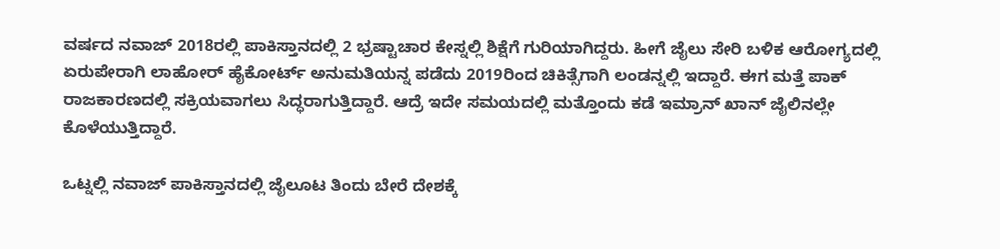ವರ್ಷದ ನವಾಜ್ 2018ರಲ್ಲಿ ಪಾಕಿಸ್ತಾನದಲ್ಲಿ 2 ಭ್ರಷ್ಟಾಚಾರ ಕೇಸ್ನಲ್ಲಿ ಶಿಕ್ಷೆಗೆ ಗುರಿಯಾಗಿದ್ದರು. ಹೀಗೆ ಜೈಲು ಸೇರಿ ಬಳಿಕ ಆರೋಗ್ಯದಲ್ಲಿ ಏರುಪೇರಾಗಿ ಲಾಹೋರ್ ಹೈಕೋರ್ಟ್ ಅನುಮತಿಯನ್ನ ಪಡೆದು 2019ರಿಂದ ಚಿಕಿತ್ಸೆಗಾಗಿ ಲಂಡನ್ನಲ್ಲಿ ಇದ್ದಾರೆ. ಈಗ ಮತ್ತೆ ಪಾಕ್ ರಾಜಕಾರಣದಲ್ಲಿ ಸಕ್ರಿಯವಾಗಲು ಸಿದ್ಧರಾಗುತ್ತಿದ್ದಾರೆ. ಆದ್ರೆ ಇದೇ ಸಮಯದಲ್ಲಿ ಮತ್ತೊಂದು ಕಡೆ ಇಮ್ರಾನ್ ಖಾನ್ ಜೈಲಿನಲ್ಲೇ ಕೊಳೆಯುತ್ತಿದ್ದಾರೆ.

ಒಟ್ನಲ್ಲಿ ನವಾಜ್ ಪಾಕಿಸ್ತಾನದಲ್ಲಿ ಜೈಲೂಟ ತಿಂದು ಬೇರೆ ದೇಶಕ್ಕೆ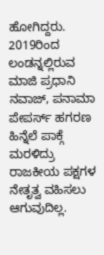ಹೋಗಿದ್ದರು. 2019ರಿಂದ ಲಂಡನ್ನಲ್ಲಿರುವ ಮಾಜಿ ಪ್ರಧಾನಿ ನವಾಜ್, ಪನಾಮಾ ಪೇಪರ್ಸ್ ಹಗರಣ ಹಿನ್ನೆಲೆ ಪಾಕ್ಗೆ ಮರಳಿದ್ರು ರಾಜಕೀಯ ಪಕ್ಷಗಳ ನೇತೃತ್ವ ವಹಿಸಲು ಆಗುವುದಿಲ್ಲ.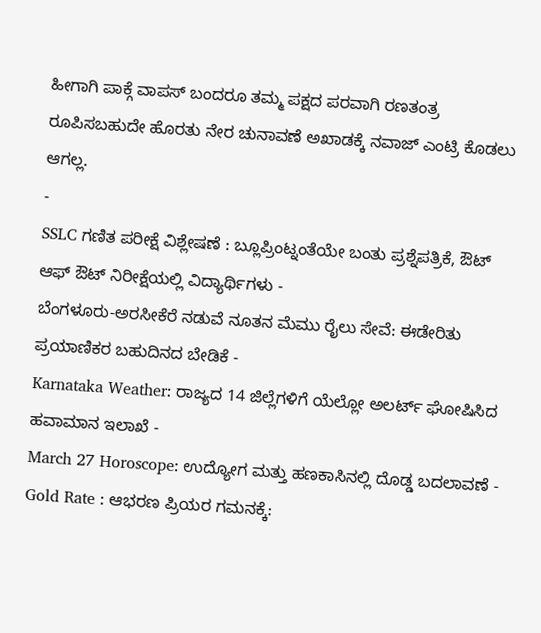ಹೀಗಾಗಿ ಪಾಕ್ಗೆ ವಾಪಸ್ ಬಂದರೂ ತಮ್ಮ ಪಕ್ಷದ ಪರವಾಗಿ ರಣತಂತ್ರ ರೂಪಿಸಬಹುದೇ ಹೊರತು ನೇರ ಚುನಾವಣೆ ಅಖಾಡಕ್ಕೆ ನವಾಜ್ ಎಂಟ್ರಿ ಕೊಡಲು ಆಗಲ್ಲ.
-
SSLC ಗಣಿತ ಪರೀಕ್ಷೆ ವಿಶ್ಲೇಷಣೆ : ಬ್ಲೂಪ್ರಿಂಟ್ನಂತೆಯೇ ಬಂತು ಪ್ರಶ್ನೆಪತ್ರಿಕೆ, ಔಟ್ ಆಫ್ ಔಟ್ ನಿರೀಕ್ಷೆಯಲ್ಲಿ ವಿದ್ಯಾರ್ಥಿಗಳು -
ಬೆಂಗಳೂರು-ಅರಸೀಕೆರೆ ನಡುವೆ ನೂತನ ಮೆಮು ರೈಲು ಸೇವೆ: ಈಡೇರಿತು ಪ್ರಯಾಣಿಕರ ಬಹುದಿನದ ಬೇಡಿಕೆ -
Karnataka Weather: ರಾಜ್ಯದ 14 ಜಿಲ್ಲೆಗಳಿಗೆ ಯೆಲ್ಲೋ ಅಲರ್ಟ್ ಘೋಷಿಸಿದ ಹವಾಮಾನ ಇಲಾಖೆ -
March 27 Horoscope: ಉದ್ಯೋಗ ಮತ್ತು ಹಣಕಾಸಿನಲ್ಲಿ ದೊಡ್ಡ ಬದಲಾವಣೆ -
Gold Rate : ಆಭರಣ ಪ್ರಿಯರ ಗಮನಕ್ಕೆ: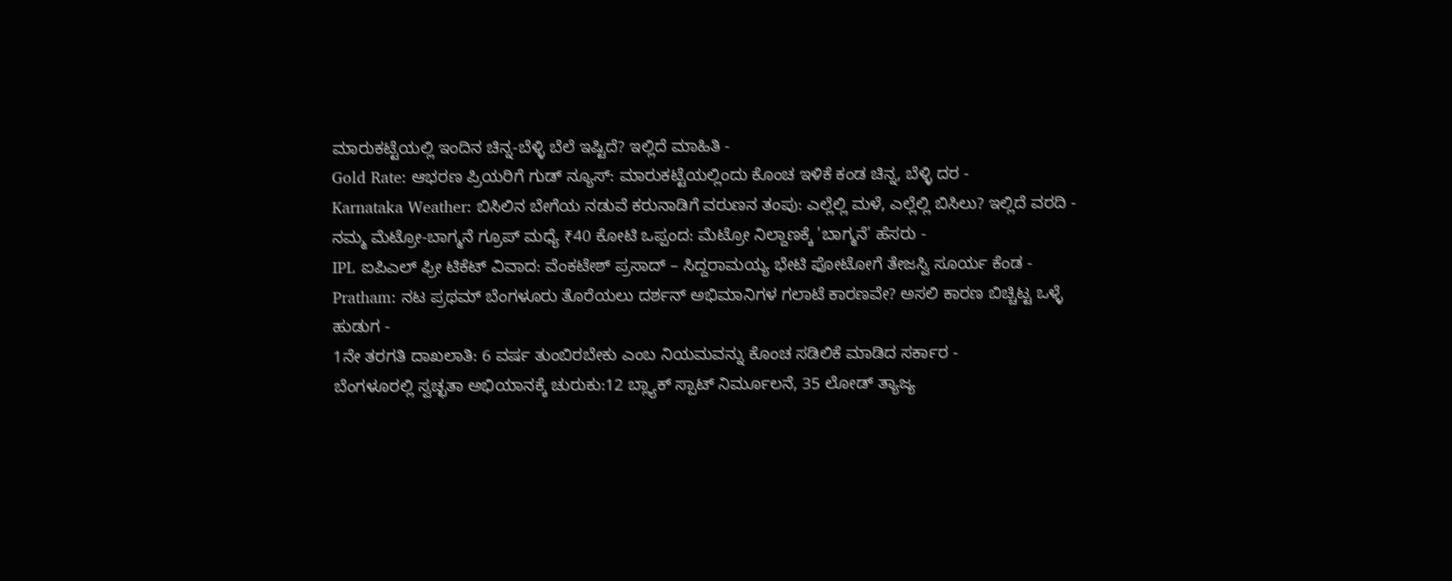ಮಾರುಕಟ್ಟೆಯಲ್ಲಿ ಇಂದಿನ ಚಿನ್ನ-ಬೆಳ್ಳಿ ಬೆಲೆ ಇಷ್ಟಿದೆ? ಇಲ್ಲಿದೆ ಮಾಹಿತಿ -
Gold Rate: ಆಭರಣ ಪ್ರಿಯರಿಗೆ ಗುಡ್ ನ್ಯೂಸ್: ಮಾರುಕಟ್ಟೆಯಲ್ಲಿಂದು ಕೊಂಚ ಇಳಿಕೆ ಕಂಡ ಚಿನ್ನ, ಬೆಳ್ಳಿ ದರ -
Karnataka Weather: ಬಿಸಿಲಿನ ಬೇಗೆಯ ನಡುವೆ ಕರುನಾಡಿಗೆ ವರುಣನ ತಂಪು: ಎಲ್ಲೆಲ್ಲಿ ಮಳೆ, ಎಲ್ಲೆಲ್ಲಿ ಬಿಸಿಲು? ಇಲ್ಲಿದೆ ವರದಿ -
ನಮ್ಮ ಮೆಟ್ರೋ-ಬಾಗ್ಮನೆ ಗ್ರೂಪ್ ಮಧ್ಯೆ ₹40 ಕೋಟಿ ಒಪ್ಪಂದ: ಮೆಟ್ರೋ ನಿಲ್ದಾಣಕ್ಕೆ 'ಬಾಗ್ಮನೆ' ಹೆಸರು -
IPL ಐಪಿಎಲ್ ಫ್ರೀ ಟಿಕೆಟ್ ವಿವಾದ: ವೆಂಕಟೇಶ್ ಪ್ರಸಾದ್ – ಸಿದ್ದರಾಮಯ್ಯ ಭೇಟಿ ಫೋಟೋಗೆ ತೇಜಸ್ವಿ ಸೂರ್ಯ ಕೆಂಡ -
Pratham: ನಟ ಪ್ರಥಮ್ ಬೆಂಗಳೂರು ತೊರೆಯಲು ದರ್ಶನ್ ಅಭಿಮಾನಿಗಳ ಗಲಾಟೆ ಕಾರಣವೇ? ಅಸಲಿ ಕಾರಣ ಬಿಚ್ಚಿಟ್ಟ ಒಳ್ಳೆ ಹುಡುಗ -
1ನೇ ತರಗತಿ ದಾಖಲಾತಿ: 6 ವರ್ಷ ತುಂಬಿರಬೇಕು ಎಂಬ ನಿಯಮವನ್ನು ಕೊಂಚ ಸಡಿಲಿಕೆ ಮಾಡಿದ ಸರ್ಕಾರ -
ಬೆಂಗಳೂರಲ್ಲಿ ಸ್ವಚ್ಛತಾ ಅಭಿಯಾನಕ್ಕೆ ಚುರುಕು:12 ಬ್ಲ್ಯಾಕ್ ಸ್ಪಾಟ್ ನಿರ್ಮೂಲನೆ, 35 ಲೋಡ್ ತ್ಯಾಜ್ಯ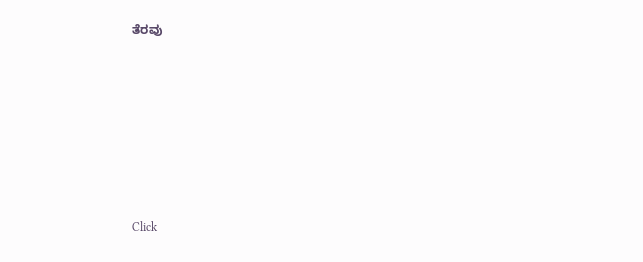ತೆರವು












Click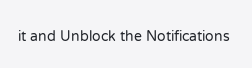it and Unblock the Notifications